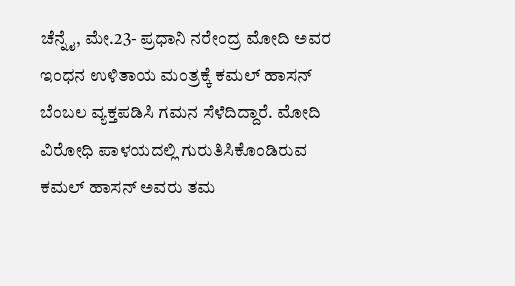ಚೆನ್ನೈ, ಮೇ.23- ಪ್ರಧಾನಿ ನರೇಂದ್ರ ಮೋದಿ ಅವರ ಇಂಧನ ಉಳಿತಾಯ ಮಂತ್ರಕ್ಕೆ ಕಮಲ್ ಹಾಸನ್ ಬೆಂಬಲ ವ್ಯಕ್ತಪಡಿಸಿ ಗಮನ ಸೆಳೆದಿದ್ದಾರೆ. ಮೋದಿ ವಿರೋಧಿ ಪಾಳಯದಲ್ಲಿ ಗುರುತಿಸಿಕೊಂಡಿರುವ ಕಮಲ್ ಹಾಸನ್ ಅವರು ತಮ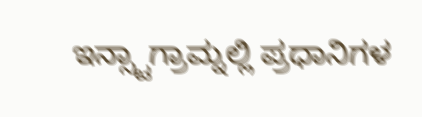ಇನ್ಸ್ಟಾಗ್ರಾಮ್ನಲ್ಲಿ ಪ್ರಧಾನಿಗಳ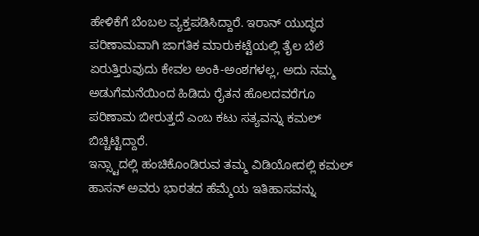ಹೇಳಿಕೆಗೆ ಬೆಂಬಲ ವ್ಯಕ್ತಪಡಿಸಿದ್ದಾರೆ. ಇರಾನ್ ಯುದ್ಧದ ಪರಿಣಾಮವಾಗಿ ಜಾಗತಿಕ ಮಾರುಕಟ್ಟೆಯಲ್ಲಿ ತೈಲ ಬೆಲೆ ಏರುತ್ತಿರುವುದು ಕೇವಲ ಅಂಕಿ-ಅಂಶಗಳಲ್ಲ, ಅದು ನಮ್ಮ ಅಡುಗೆಮನೆಯಿಂದ ಹಿಡಿದು ರೈತನ ಹೊಲದವರೆಗೂ ಪರಿಣಾಮ ಬೀರುತ್ತದೆ ಎಂಬ ಕಟು ಸತ್ಯವನ್ನು ಕಮಲ್ ಬಿಚ್ಚಿಟ್ಟಿದ್ದಾರೆ.
ಇನ್ಸ್ಟಾದಲ್ಲಿ ಹಂಚಿಕೊಂಡಿರುವ ತಮ್ಮ ವಿಡಿಯೋದಲ್ಲಿ ಕಮಲ್ ಹಾಸನ್ ಅವರು ಭಾರತದ ಹೆಮ್ಮೆಯ ಇತಿಹಾಸವನ್ನು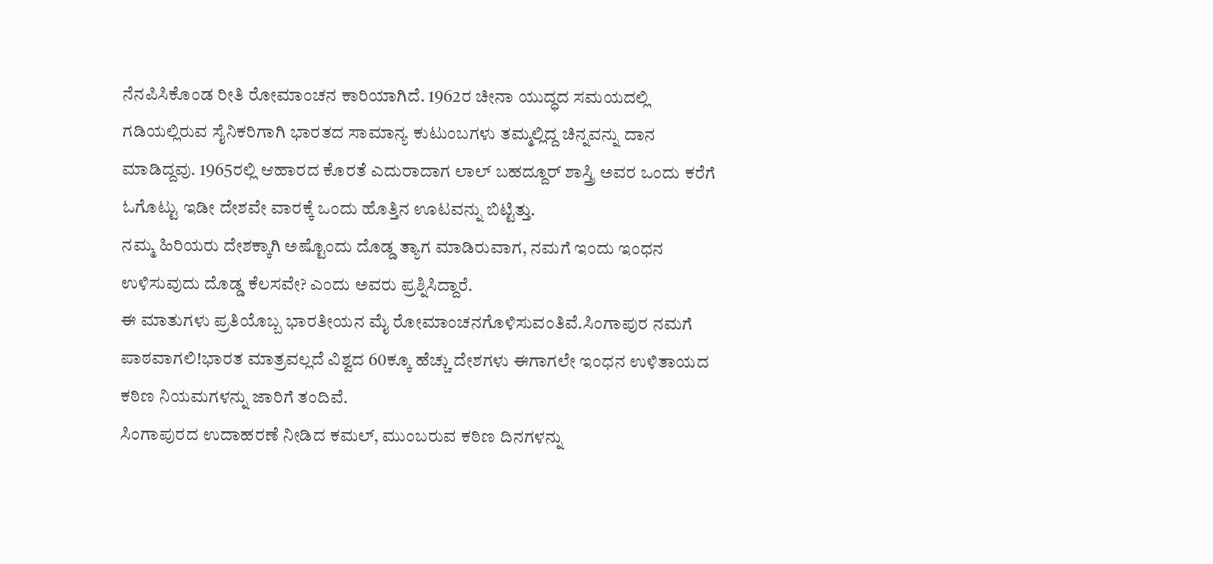ನೆನಪಿಸಿಕೊಂಡ ರೀತಿ ರೋಮಾಂಚನ ಕಾರಿಯಾಗಿದೆ. 1962ರ ಚೀನಾ ಯುದ್ಧದ ಸಮಯದಲ್ಲಿ ಗಡಿಯಲ್ಲಿರುವ ಸೈನಿಕರಿಗಾಗಿ ಭಾರತದ ಸಾಮಾನ್ಯ ಕುಟುಂಬಗಳು ತಮ್ಮಲ್ಲಿದ್ದ ಚಿನ್ನವನ್ನು ದಾನ ಮಾಡಿದ್ದವು. 1965ರಲ್ಲಿ ಆಹಾರದ ಕೊರತೆ ಎದುರಾದಾಗ ಲಾಲ್ ಬಹದ್ದೂರ್ ಶಾಸ್ತ್ರಿ ಅವರ ಒಂದು ಕರೆಗೆ ಓಗೊಟ್ಟು ಇಡೀ ದೇಶವೇ ವಾರಕ್ಕೆ ಒಂದು ಹೊತ್ತಿನ ಊಟವನ್ನು ಬಿಟ್ಟಿತ್ತು.
ನಮ್ಮ ಹಿರಿಯರು ದೇಶಕ್ಕಾಗಿ ಅಷ್ಟೊಂದು ದೊಡ್ಡ ತ್ಯಾಗ ಮಾಡಿರುವಾಗ, ನಮಗೆ ಇಂದು ಇಂಧನ ಉಳಿಸುವುದು ದೊಡ್ಡ ಕೆಲಸವೇ? ಎಂದು ಅವರು ಪ್ರಶ್ನಿಸಿದ್ದಾರೆ.
ಈ ಮಾತುಗಳು ಪ್ರತಿಯೊಬ್ಬ ಭಾರತೀಯನ ಮೈ ರೋಮಾಂಚನಗೊಳಿಸುವಂತಿವೆ.ಸಿಂಗಾಪುರ ನಮಗೆ ಪಾಠವಾಗಲಿ!ಭಾರತ ಮಾತ್ರವಲ್ಲದೆ ವಿಶ್ವದ 60ಕ್ಕೂ ಹೆಚ್ಚು ದೇಶಗಳು ಈಗಾಗಲೇ ಇಂಧನ ಉಳಿತಾಯದ ಕಠಿಣ ನಿಯಮಗಳನ್ನು ಜಾರಿಗೆ ತಂದಿವೆ.
ಸಿಂಗಾಪುರದ ಉದಾಹರಣೆ ನೀಡಿದ ಕಮಲ್, ಮುಂಬರುವ ಕಠಿಣ ದಿನಗಳನ್ನು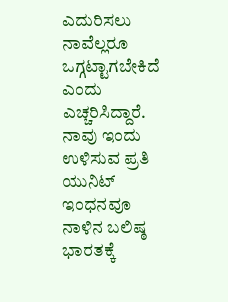ಎದುರಿಸಲು ನಾವೆಲ್ಲರೂ ಒಗ್ಗಟ್ಟಾಗಬೇಕಿದೆ ಎಂದು ಎಚ್ಚರಿಸಿದ್ದಾರೆ. ನಾವು ಇಂದು ಉಳಿಸುವ ಪ್ರತಿ ಯುನಿಟ್ ಇಂಧನವೂ ನಾಳಿನ ಬಲಿಷ್ಠ ಭಾರತಕ್ಕೆ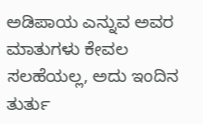ಅಡಿಪಾಯ ಎನ್ನುವ ಅವರ ಮಾತುಗಳು ಕೇವಲ ಸಲಹೆಯಲ್ಲ, ಅದು ಇಂದಿನ ತುರ್ತು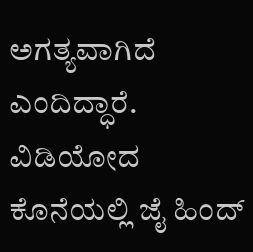ಅಗತ್ಯವಾಗಿದೆ ಎಂದಿದ್ಧಾರೆ.
ವಿಡಿಯೋದ ಕೊನೆಯಲ್ಲಿ ಜೈ ಹಿಂದ್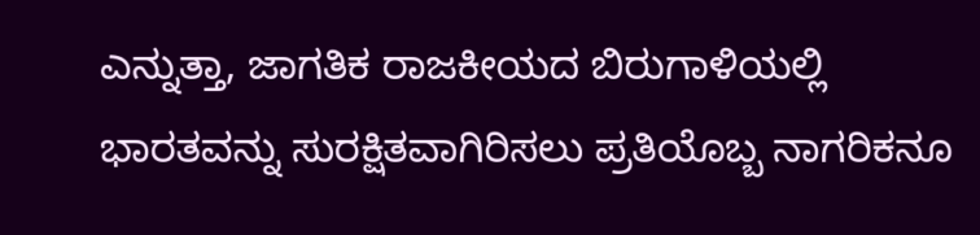ಎನ್ನುತ್ತಾ, ಜಾಗತಿಕ ರಾಜಕೀಯದ ಬಿರುಗಾಳಿಯಲ್ಲಿ ಭಾರತವನ್ನು ಸುರಕ್ಷಿತವಾಗಿರಿಸಲು ಪ್ರತಿಯೊಬ್ಬ ನಾಗರಿಕನೂ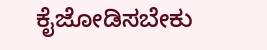ಕೈಜೋಡಿಸಬೇಕು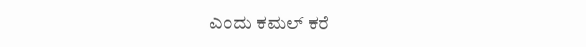ಎಂದು ಕಮಲ್ ಕರೆ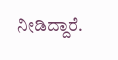ನೀಡಿದ್ದಾರೆ.